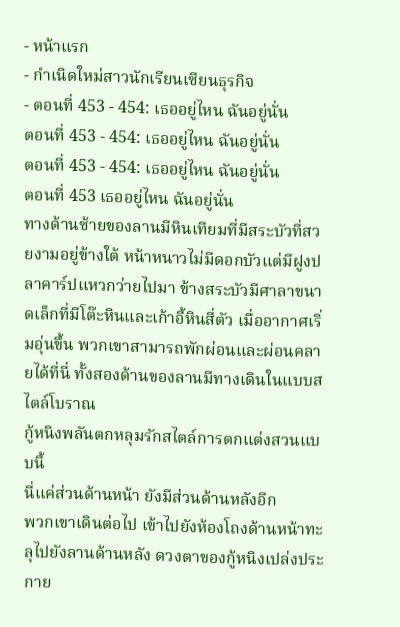- หน้าแรก
- กำเนิดใหม่สาวนักเรียนเซียนธุรกิจ
- ตอนที่ 453 - 454: เธออยู่ไหน ฉันอยู่นั่น
ตอนที่ 453 - 454: เธออยู่ไหน ฉันอยู่นั่น
ตอนที่ 453 - 454: เธออยู่ไหน ฉันอยู่นั่น
ตอนที่ 453 เธออยู่ไหน ฉันอยู่นั่น
ทางด้านซ้ายของลานมีหินเทียมที่มีสระบัวที่สวยงามอยู่ข้างใต้ หน้าหนาวไม่มีดอกบัวแต่มีฝูงปลาคาร์ปแหวกว่ายไปมา ข้างสระบัวมีศาลาขนาดเล็กที่มีโต๊ะหินและเก้าอี้หินสี่ตัว เมื่ออากาศเริ่มอุ่นขึ้น พวกเขาสามารถพักผ่อนและผ่อนคลายได้ที่นี่ ทั้งสองด้านของลานมีทางเดินในแบบสไตล์โบราณ
กู้หนิงพลันตกหลุมรักสไตล์การตกแต่งสวนแบบนี้
นี่แค่ส่วนด้านหน้า ยังมีส่วนด้านหลังอีก
พวกเขาเดินต่อไป เข้าไปยังห้องโถงด้านหน้าทะลุไปยังลานด้านหลัง ดวงตาของกู้หนิงเปล่งประกาย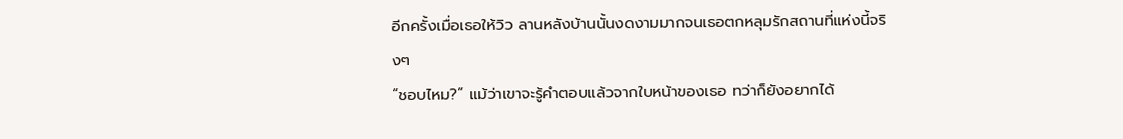อีกครั้งเมื่อเธอให้วิว ลานหลังบ้านนั้นงดงามมากจนเธอตกหลุมรักสถานที่แห่งนี้จริงๆ
“ชอบไหม?” แม้ว่าเขาจะรู้คำตอบแล้วจากใบหน้าของเธอ ทว่าก็ยังอยากได้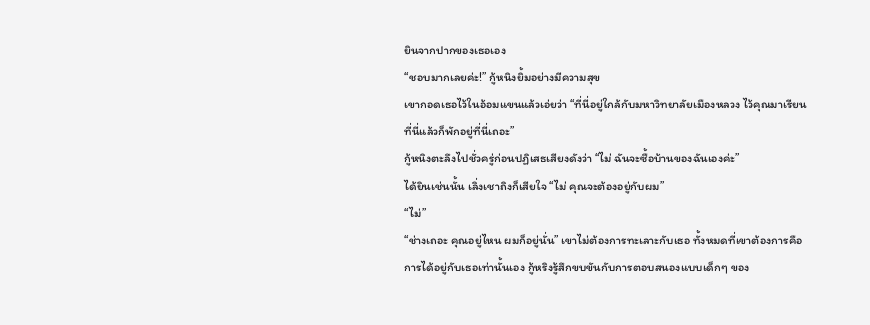ยินจากปากของเธอเอง
“ชอบมากเลยค่ะ!” กู้หนิงยิ้มอย่างมีความสุข
เขากอดเธอไว้ในอ้อมแขนแล้วเอ่ยว่า “ที่นี่อยู่ใกล้กับมหาวิทยาลัยเมืองหลวง ไว้คุณมาเรียนที่นี่แล้วก็พักอยู่ที่นี่เถอะ”
กู้หนิงตะลึงไปชั่วครู่ก่อนปฏิเสธเสียงดังว่า “ไม่ ฉันจะซื้อบ้านของฉันเองค่ะ”
ได้ยินเช่นนั้น เลิ่งเชาถิงก็เสียใจ “ไม่ คุณจะต้องอยู่กับผม”
“ไม่”
“ช่างเถอะ คุณอยู่ไหน ผมก็อยู่นั่น” เขาไม่ต้องการทะเลาะกับเธอ ทั้งหมดที่เขาต้องการคือการได้อยู่กับเธอเท่านั้นเอง กู้หริงรู้สึกขบขันกับการตอบสนองแบบเด็กๆ ของ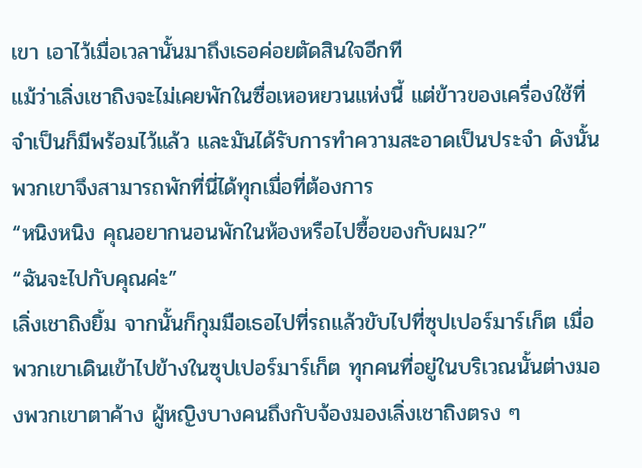เขา เอาไว้เมื่อเวลานั้นมาถึงเธอค่อยตัดสินใจอีกที
แม้ว่าเลิ่งเชาถิงจะไม่เคยพักในซื่อเหอหยวนแห่งนี้ แต่ข้าวของเครื่องใช้ที่จำเป็นก็มีพร้อมไว้แล้ว และมันได้รับการทำความสะอาดเป็นประจำ ดังนั้นพวกเขาจึงสามารถพักที่นี่ได้ทุกเมื่อที่ต้องการ
“หนิงหนิง คุณอยากนอนพักในห้องหรือไปซื้อของกับผม?”
“ฉันจะไปกับคุณค่ะ”
เลิ่งเชาถิงยิ้ม จากนั้นก็กุมมือเธอไปที่รถแล้วขับไปที่ซุปเปอร์มาร์เก็ต เมื่อพวกเขาเดินเข้าไปข้างในซุปเปอร์มาร์เก็ต ทุกคนที่อยู่ในบริเวณนั้นต่างมองพวกเขาตาค้าง ผู้หญิงบางคนถึงกับจ้องมองเลิ่งเชาถิงตรง ๆ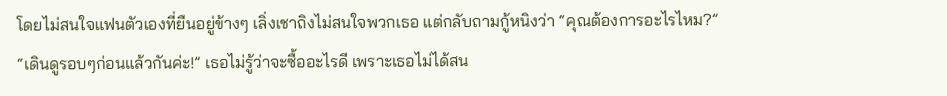โดยไม่สนใจแฟนตัวเองที่ยืนอยู่ข้างๆ เลิ่งเชาถิงไม่สนใจพวกเธอ แต่กลับถามกู้หนิงว่า “คุณต้องการอะไรไหม?”
“เดินดูรอบๆก่อนแล้วกันค่ะ!” เธอไม่รู้ว่าจะซื้ออะไรดี เพราะเธอไม่ได้สน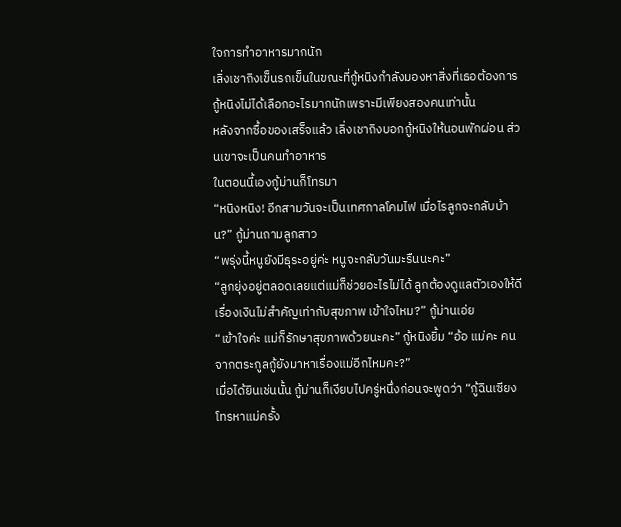ใจการทำอาหารมากนัก
เลิ่งเชาถิงเข็นรถเข็นในขณะที่กู้หนิงกำลังมองหาสิ่งที่เธอต้องการ กู้หนิงไม่ได้เลือกอะไรมากนักเพราะมีเพียงสองคนเท่านั้น
หลังจากซื้อของเสร็จแล้ว เลิ่งเชาถิงบอกกู้หนิงให้นอนพักผ่อน ส่วนเขาจะเป็นคนทำอาหาร
ในตอนนี้เองกู้ม่านก็โทรมา
“หนิงหนิง! อีกสามวันจะเป็นเทศกาลโคมไฟ เมื่อไรลูกจะกลับบ้าน?” กู้ม่านถามลูกสาว
“พรุ่งนี้หนูยังมีธุระอยู่ค่ะ หนูจะกลับวันมะรืนนะคะ”
“ลูกยุ่งอยู่ตลอดเลยแต่แม่ก็ช่วยอะไรไม่ได้ ลูกต้องดูแลตัวเองให้ดี เรื่องเงินไม่สำคัญเท่ากับสุขภาพ เข้าใจไหม?” กู้ม่านเอ่ย
“เข้าใจค่ะ แม่ก็รักษาสุขภาพด้วยนะคะ” กู้หนิงยิ้ม “อ้อ แม่คะ คนจากตระกูลกู้ยังมาหาเรื่องแม่อีกไหมคะ?”
เมื่อได้ยินเช่นนั้น กู้ม่านก็เงียบไปครู่หนึ่งก่อนจะพูดว่า “กู้ฉินเซียงโทรหาแม่ครั้ง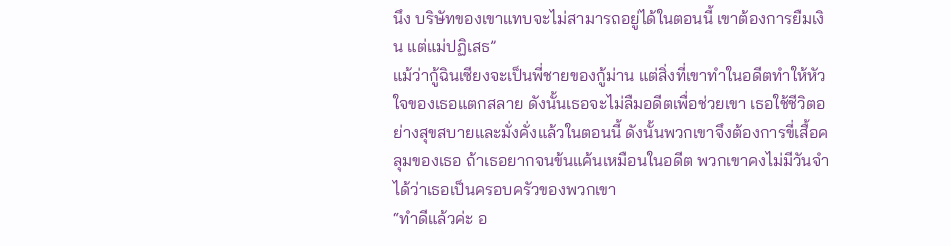นึง บริษัทของเขาแทบจะไม่สามารถอยู่ได้ในตอนนี้ เขาต้องการยืมเงิน แต่แม่ปฏิเสธ”
แม้ว่ากู้ฉินเซียงจะเป็นพี่ชายของกู้ม่าน แต่สิ่งที่เขาทำในอดีตทำให้หัวใจของเธอแตกสลาย ดังนั้นเธอจะไม่ลืมอดีตเพื่อช่วยเขา เธอใช้ชีวิตอย่างสุขสบายและมั่งคั่งแล้วในตอนนี้ ดังนั้นพวกเขาจึงต้องการขี่เสื้อคลุมของเธอ ถ้าเธอยากจนข้นแค้นเหมือนในอดีต พวกเขาคงไม่มีวันจำได้ว่าเธอเป็นครอบครัวของพวกเขา
“ทำดีแล้วค่ะ อ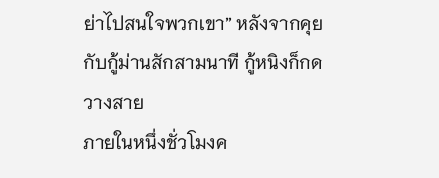ย่าไปสนใจพวกเขา” หลังจากคุยกับกู้ม่านสักสามนาที กู้หนิงก็กดวางสาย
ภายในหนึ่งชั่วโมงค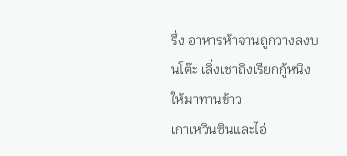รึ่ง อาหารห้าจานถูกวางลงบนโต๊ะ เลิ่งเชาถิงเรียกกู้หนิงให้มาทานข้าว
เกาเหวินซินและไอ่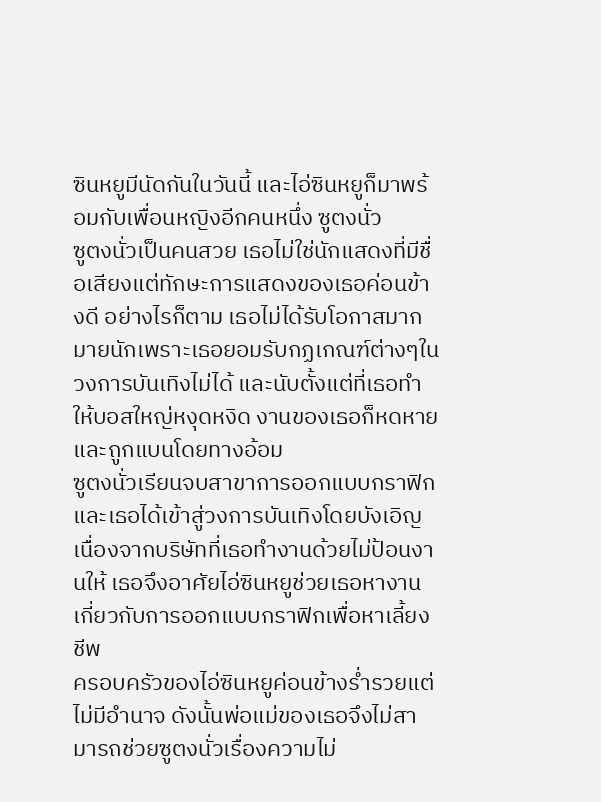ซินหยูมีนัดกันในวันนี้ และไอ่ซินหยูก็มาพร้อมกับเพื่อนหญิงอีกคนหนึ่ง ซูตงนั่ว
ซูตงนั่วเป็นคนสวย เธอไม่ใช่นักแสดงที่มีชื่อเสียงแต่ทักษะการแสดงของเธอค่อนข้างดี อย่างไรก็ตาม เธอไม่ได้รับโอกาสมากมายนักเพราะเธอยอมรับกฏเกณฑ์ต่างๆในวงการบันเทิงไม่ได้ และนับตั้งแต่ที่เธอทำให้บอสใหญ่หงุดหงิด งานของเธอก็หดหายและถูกแบนโดยทางอ้อม
ซูตงนั่วเรียนจบสาขาการออกแบบกราฟิกและเธอได้เข้าสู่วงการบันเทิงโดยบังเอิญ เนื่องจากบริษัทที่เธอทำงานด้วยไม่ป้อนงานให้ เธอจึงอาศัยไอ่ซินหยูช่วยเธอหางานเกี่ยวกับการออกแบบกราฟิกเพื่อหาเลี้ยงชีพ
ครอบครัวของไอ่ซินหยูค่อนข้างร่ำรวยแต่ไม่มีอำนาจ ดังนั้นพ่อแม่ของเธอจึงไม่สามารถช่วยซูตงนั่วเรื่องความไม่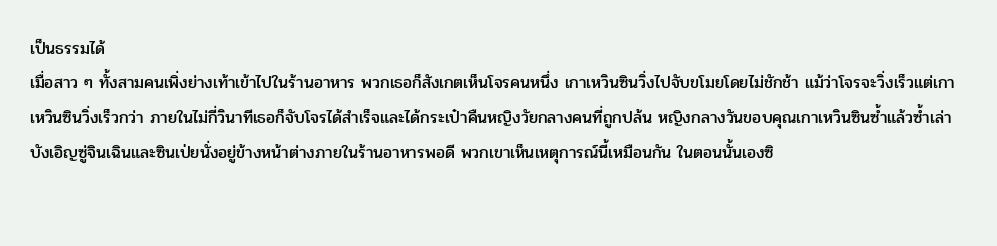เป็นธรรมได้
เมื่อสาว ๆ ทั้งสามคนเพิ่งย่างเท้าเข้าไปในร้านอาหาร พวกเธอก็สังเกตเห็นโจรคนหนึ่ง เกาเหวินซินวิ่งไปจับขโมยโดยไม่ชักช้า แม้ว่าโจรจะวิ่งเร็วแต่เกาเหวินซินวิ่งเร็วกว่า ภายในไม่กี่วินาทีเธอก็จับโจรได้สำเร็จและได้กระเป๋าคืนหญิงวัยกลางคนที่ถูกปล้น หญิงกลางวันขอบคุณเกาเหวินซินซ้ำแล้วซ้ำเล่า
บังเอิญซู่จินเฉินและซินเป่ยนั่งอยู่ข้างหน้าต่างภายในร้านอาหารพอดี พวกเขาเห็นเหตุการณ์นี้เหมือนกัน ในตอนนั้นเองซิ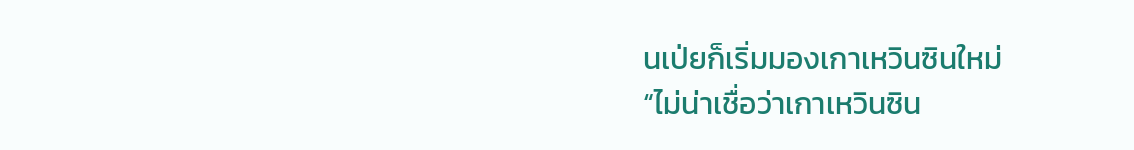นเป่ยก็เริ่มมองเกาเหวินซินใหม่
“ไม่น่าเชื่อว่าเกาเหวินซิน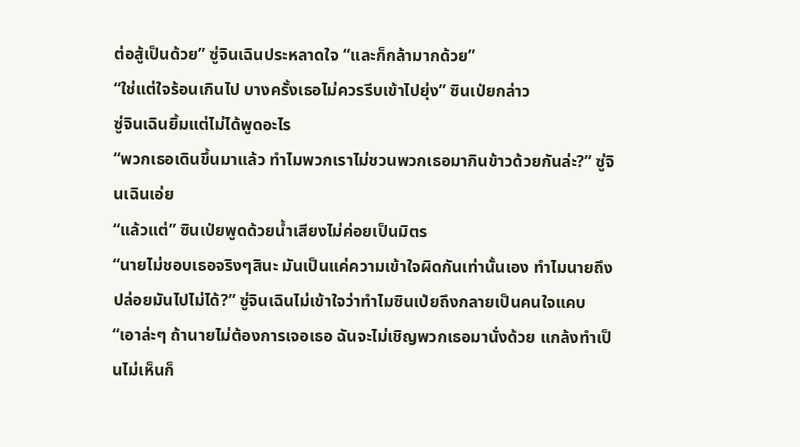ต่อสู้เป็นด้วย” ซู่จินเฉินประหลาดใจ “และก็กล้ามากด้วย”
“ใช่แต่ใจร้อนเกินไป บางครั้งเธอไม่ควรรีบเข้าไปยุ่ง” ซินเป่ยกล่าว
ซู่จินเฉินยิ้มแต่ไม่ได้พูดอะไร
“พวกเธอเดินขึ้นมาแล้ว ทำไมพวกเราไม่ชวนพวกเธอมากินข้าวด้วยกันล่ะ?” ซู่จินเฉินเอ่ย
“แล้วแต่” ซินเป่ยพูดด้วยน้ำเสียงไม่ค่อยเป็นมิตร
“นายไม่ชอบเธอจริงๆสินะ มันเป็นแค่ความเข้าใจผิดกันเท่านั้นเอง ทำไมนายถึงปล่อยมันไปไม่ได้?” ซู่จินเฉินไม่เข้าใจว่าทำไมซินเป่ยถึงกลายเป็นคนใจแคบ “เอาล่ะๆ ถ้านายไม่ต้องการเจอเธอ ฉันจะไม่เชิญพวกเธอมานั่งด้วย แกล้งทำเป็นไม่เห็นก็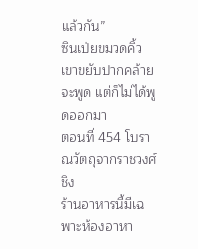แล้วกัน”
ซินเป่ยขมวดคิ้ว เขาขยับปากคล้ายจะพูด แต่ก็ไม่ได้พูดออกมา
ตอนที่ 454 โบราณวัตถุจากราชวงศ์ชิง
ร้านอาหารนี้มีเฉพาะห้องอาหา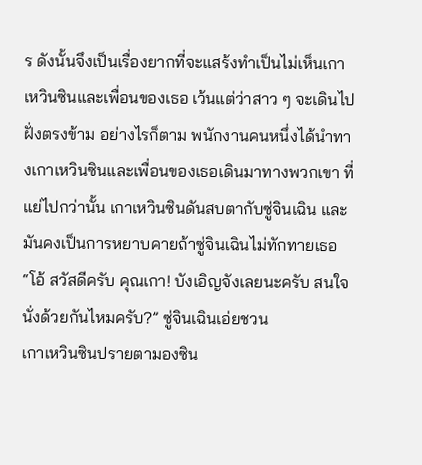ร ดังนั้นจึงเป็นเรื่องยากที่จะแสร้งทำเป็นไม่เห็นเกาเหวินซินและเพื่อนของเธอ เว้นแต่ว่าสาว ๆ จะเดินไปฝั่งตรงข้าม อย่างไรก็ตาม พนักงานคนหนึ่งได้นำทางเกาเหวินซินและเพื่อนของเธอเดินมาทางพวกเขา ที่แย่ไปกว่านั้น เกาเหวินซินดันสบตากับซู่จินเฉิน และมันคงเป็นการหยาบคายถ้าซู่จินเฉินไม่ทักทายเธอ
“โอ้ สวัสดีครับ คุณเกา! บังเอิญจังเลยนะครับ สนใจนั่งด้วยกันไหมครับ?” ซู่จินเฉินเอ่ยชวน
เกาเหวินซินปรายตามองซิน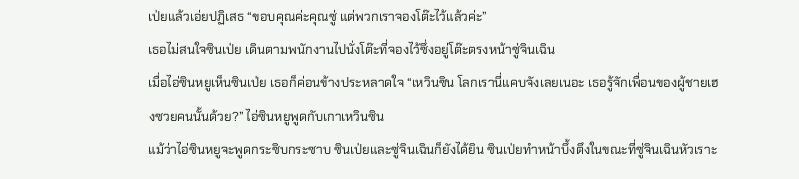เป่ยแล้วเอ่ยปฏิเสธ “ขอบคุณค่ะคุณซู่ แต่พวกเราจองโต๊ะไว้แล้วค่ะ”
เธอไม่สนใจซินเป่ย เดินตามพนักงานไปนั่งโต๊ะที่จองไว้ซึ่งอยู่โต๊ะตรงหน้าซู่จินเฉิน
เมื่อไอ่ซินหยูเห็นซินเป่ย เธอก็ค่อนข้างประหลาดใจ “เหวินซิน โลกเรานี่แคบจังเลยเนอะ เธอรู้จักเพื่อนของผู้ชายเฮงซวยคนนั้นด้วย?” ไอ่ซินหยูพูดกับเกาเหวินซิน
แม้ว่าไอ่ซินหยูจะพูดกระซิบกระซาบ ซินเป่ยและซู่จินเฉินก็ยังได้ยิน ซินเป่ยทำหน้าบึ้งตึงในขณะที่ซู่จินเฉินหัวเราะ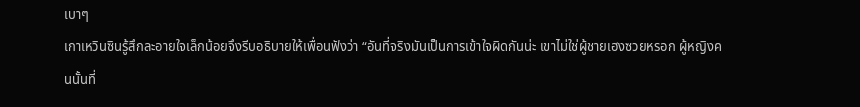เบาๆ
เกาเหวินซินรู้สึกละอายใจเล็กน้อยจึงรีบอธิบายให้เพื่อนฟังว่า “อันที่จริงมันเป็นการเข้าใจผิดกันน่ะ เขาไม่ใช่ผู้ชายเฮงซวยหรอก ผู้หญิงคนนั้นที่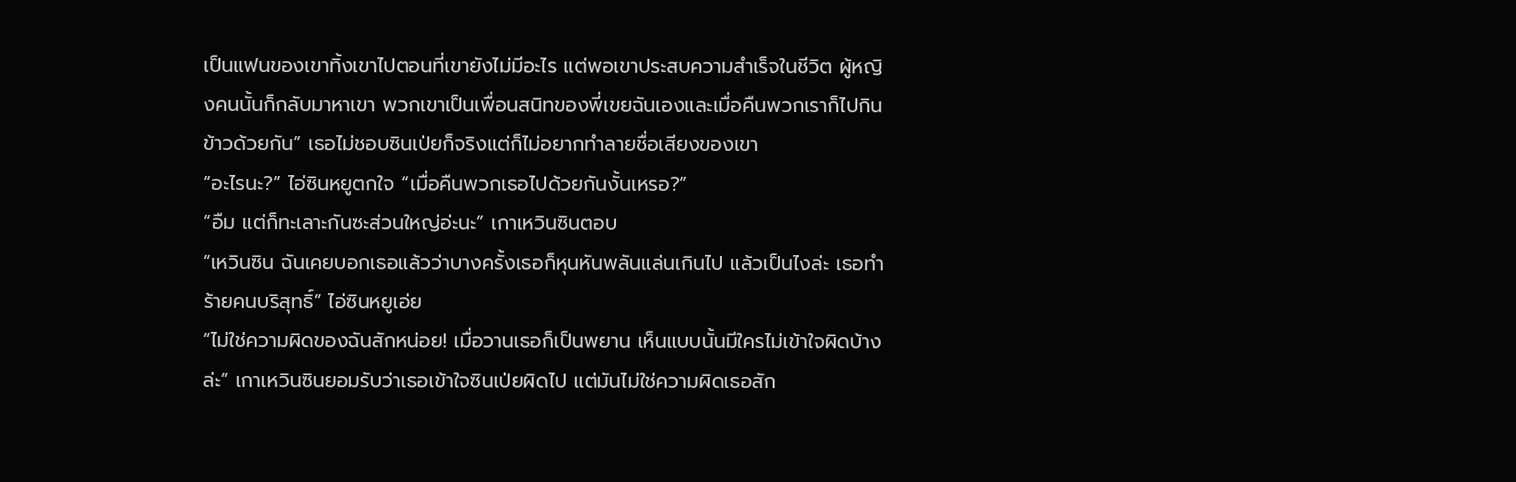เป็นแฟนของเขาทิ้งเขาไปตอนที่เขายังไม่มีอะไร แต่พอเขาประสบความสำเร็จในชีวิต ผู้หญิงคนนั้นก็กลับมาหาเขา พวกเขาเป็นเพื่อนสนิทของพี่เขยฉันเองและเมื่อคืนพวกเราก็ไปกินข้าวด้วยกัน” เธอไม่ชอบซินเป่ยก็จริงแต่ก็ไม่อยากทำลายชื่อเสียงของเขา
“อะไรนะ?” ไอ่ซินหยูตกใจ “เมื่อคืนพวกเธอไปด้วยกันงั้นเหรอ?”
“อืม แต่ก็ทะเลาะกันซะส่วนใหญ่อ่ะนะ” เกาเหวินซินตอบ
“เหวินซิน ฉันเคยบอกเธอแล้วว่าบางครั้งเธอก็หุนหันพลันแล่นเกินไป แล้วเป็นไงล่ะ เธอทำร้ายคนบริสุทธิ์” ไอ่ซินหยูเอ่ย
“ไม่ใช่ความผิดของฉันสักหน่อย! เมื่อวานเธอก็เป็นพยาน เห็นแบบนั้นมีใครไม่เข้าใจผิดบ้างล่ะ” เกาเหวินซินยอมรับว่าเธอเข้าใจซินเป่ยผิดไป แต่มันไม่ใช่ความผิดเธอสัก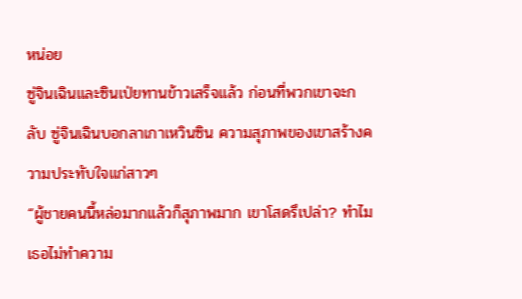หน่อย
ซู่จินเฉินและซินเป่ยทานข้าวเสร็จแล้ว ก่อนที่พวกเขาจะกลับ ซู่จินเฉินบอกลาเกาเหวินซิน ความสุภาพของเขาสร้างความประทับใจแก่สาวๆ
“ผู้ชายคนนี้หล่อมากแล้วก็สุภาพมาก เขาโสดรึเปล่า? ทำไมเธอไม่ทำความ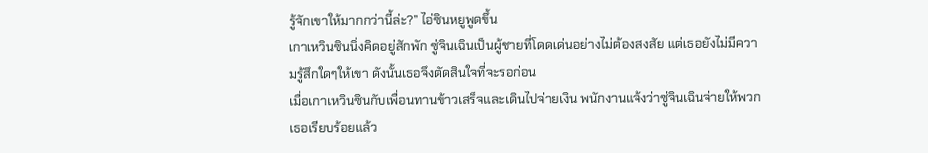รู้จักเขาให้มากกว่านี้ล่ะ?” ไอ่ซินหยูพูดขึ้น
เกาเหวินซินนิ่งคิดอยู่สักพัก ซู่จินเฉินเป็นผู้ชายที่โดดเด่นอย่างไม่ต้องสงสัย แต่เธอยังไม่มีความรู้สึกใดๆให้เขา ดังนั้นเธอจึงตัดสินใจที่จะรอก่อน
เมื่อเกาเหวินซินกับเพื่อนทานข้าวเสร็จและเดินไปจ่ายเงิน พนักงานแจ้งว่าซู่จินเฉินจ่ายให้พวกเธอเรียบร้อยแล้ว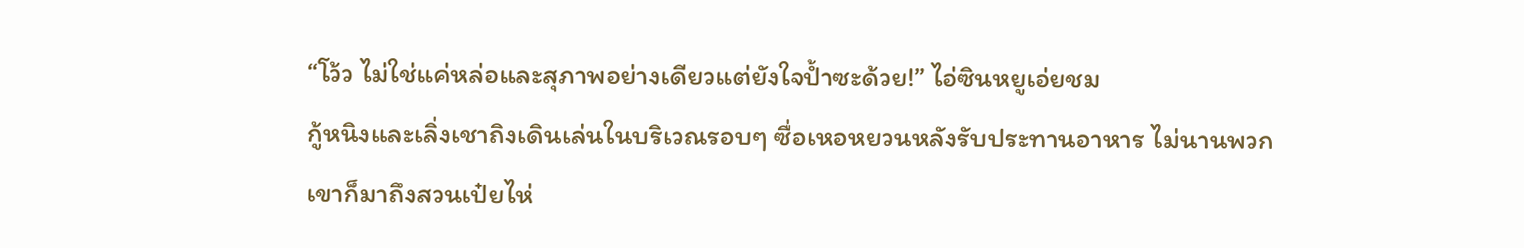“โว้ว ไม่ใช่แค่หล่อและสุภาพอย่างเดียวแต่ยังใจป้ำซะด้วย!” ไอ่ซินหยูเอ่ยชม
กู้หนิงและเลิ่งเชาถิงเดินเล่นในบริเวณรอบๆ ซื่อเหอหยวนหลังรับประทานอาหาร ไม่นานพวกเขาก็มาถึงสวนเป๋ยไห่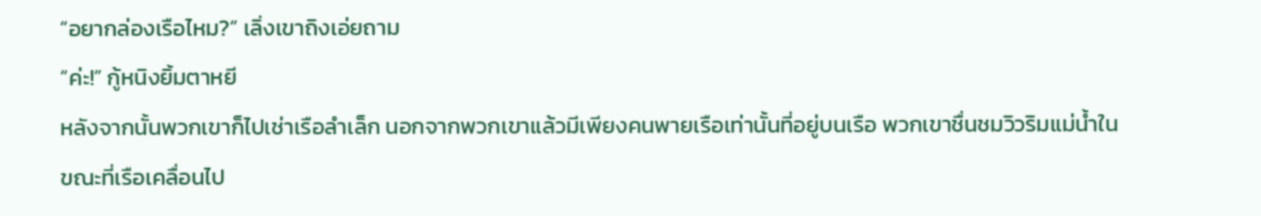“อยากล่องเรือไหม?” เลิ่งเขาถิงเอ่ยถาม
“ค่ะ!” กู้หนิงยิ้มตาหยี
หลังจากนั้นพวกเขาก็ไปเช่าเรือลำเล็ก นอกจากพวกเขาแล้วมีเพียงคนพายเรือเท่านั้นที่อยู่บนเรือ พวกเขาชื่นชมวิวริมแม่น้ำในขณะที่เรือเคลื่อนไป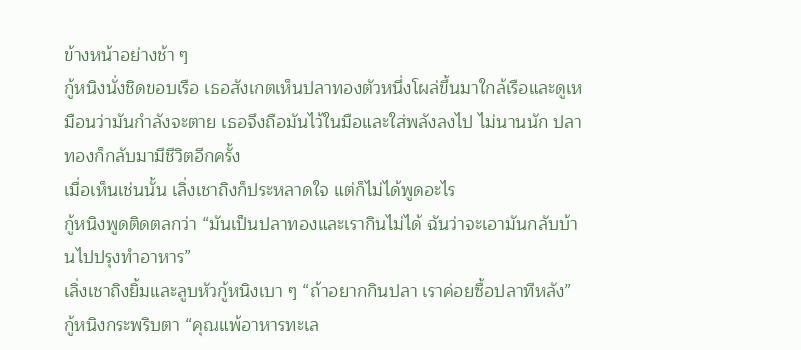ข้างหน้าอย่างช้า ๆ
กู้หนิงนั่งชิดขอบเรือ เธอสังเกตเห็นปลาทองตัวหนึ่งโผล่ขึ้นมาใกล้เรือและดูเหมือนว่ามันกำลังจะตาย เธอจึงถือมันไว้ในมือและใส่พลังลงไป ไม่นานนัก ปลาทองก็กลับมามีชีวิตอีกครั้ง
เมื่อเห็นเช่นนั้น เลิ่งเชาถิงก็ประหลาดใจ แต่ก็ไม่ได้พูดอะไร
กู้หนิงพูดติดตลกว่า “มันเป็นปลาทองและเรากินไม่ได้ ฉันว่าจะเอามันกลับบ้านไปปรุงทำอาหาร”
เลิ่งเชาถิงยิ้มและลูบหัวกู้หนิงเบา ๆ “ถ้าอยากกินปลา เราค่อยซื้อปลาทีหลัง”
กู้หนิงกระพริบตา “คุณแพ้อาหารทะเล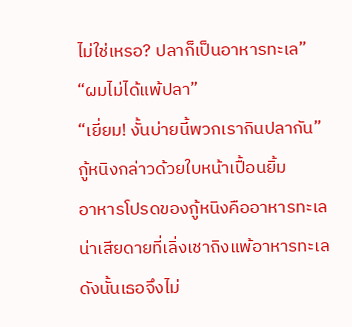ไม่ใช่เหรอ? ปลาก็เป็นอาหารทะเล”
“ผมไม่ได้แพ้ปลา”
“เยี่ยม! งั้นบ่ายนี้พวกเรากินปลากัน” กู้หนิงกล่าวด้วยใบหน้าเปื้อนยิ้ม
อาหารโปรดของกู้หนิงคืออาหารทะเล น่าเสียดายที่เลิ่งเชาถิงแพ้อาหารทะเล ดังนั้นเธอจึงไม่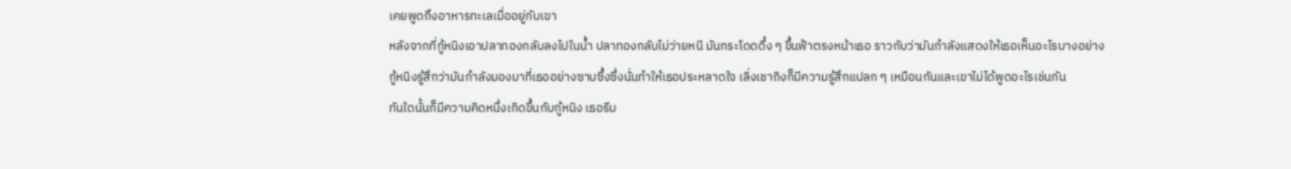เคยพูดถึงอาหารทะเลเมื่ออยู่กับเขา
หลังจากที่กู้หนิงเอาปลาทองกลับลงไปในน้ำ ปลาทองกลับไม่ว่ายหนี มันกระโดดดึ๋ง ๆ ขึ้นฟ้าตรงหน้าเธอ ราวกับว่ามันกำลังแสดงให้เธอเห็นอะไรบางอย่าง กู้หนิงรู้สึกว่ามันกำลังมองมาที่เธออย่างซาบซึ้งซึ่งนั่นทำให้เธอประหลาดใจ เลิ่งเชาถิงก็มีความรู้สึกแปลก ๆ เหมือนกันและเขาไม่ได้พูดอะไรเช่นกัน
ทันใดนั้นก็มีความคิดหนึ่งเกิดขึ้นกับกู้หนิง เธอรีบ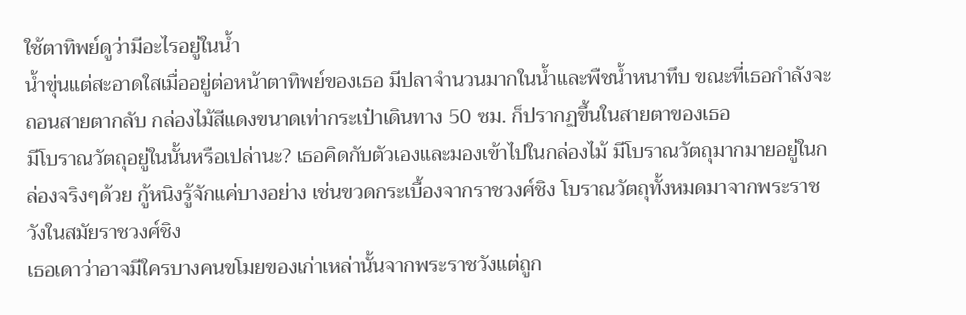ใช้ตาทิพย์ดูว่ามีอะไรอยู่ในน้ำ
น้ำขุ่นแต่สะอาดใสเมื่ออยู่ต่อหน้าตาทิพย์ของเธอ มีปลาจำนวนมากในน้ำและพืชน้ำหนาทึบ ขณะที่เธอกำลังจะถอนสายตากลับ กล่องไม้สีแดงขนาดเท่ากระเป๋าเดินทาง 50 ซม. ก็ปรากฏขึ้นในสายตาของเธอ
มีโบราณวัตถุอยู่ในนั้นหรือเปล่านะ? เธอคิดกับตัวเองและมองเข้าไปในกล่องไม้ มีโบราณวัตถุมากมายอยู่ในกล่องจริงๆด้วย กู้หนิงรู้จักแค่บางอย่าง เช่นขวดกระเบื้องจากราชวงศ์ชิง โบราณวัตถุทั้งหมดมาจากพระราชวังในสมัยราชวงศ์ชิง
เธอเดาว่าอาจมีใครบางคนขโมยของเก่าเหล่านั้นจากพระราชวังแต่ถูก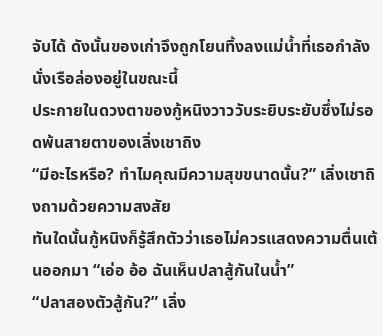จับได้ ดังนั้นของเก่าจึงถูกโยนทิ้งลงแม่น้ำที่เธอกำลังนั่งเรือล่องอยู่ในขณะนี้
ประกายในดวงตาของกู้หนิงวาววับระยิบระยับซึ่งไม่รอดพ้นสายตาของเลิ่งเชาถิง
“มีอะไรหรือ? ทำไมคุณมีความสุขขนาดนั้น?” เลิ่งเชาถิงถามด้วยความสงสัย
ทันใดนั้นกู้หนิงก็รู้สึกตัวว่าเธอไม่ควรแสดงความตื่นเต้นออกมา “เอ่อ อ้อ ฉันเห็นปลาสู้กันในน้ำ”
“ปลาสองตัวสู้กัน?” เลิ่ง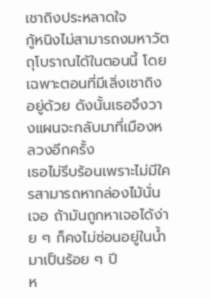เชาถิงประหลาดใจ
กู้หนิงไม่สามารถงมหาวัตถุโบราณได้ในตอนนี้ โดยเฉพาะตอนที่มีเลิ่งเชาถิงอยู่ด้วย ดังนั้นเธอจึงวางแผนจะกลับมาที่เมืองหลวงอีกครั้ง
เธอไม่รีบร้อนเพราะไม่มีใครสามารถหากล่องไม้นั่นเจอ ถ้ามันถูกหาเจอได้ง่าย ๆ ก็คงไม่ซ่อนอยู่ในน้ำมาเป็นร้อย ๆ ปี
ห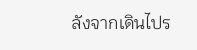ลังจากเดินไปร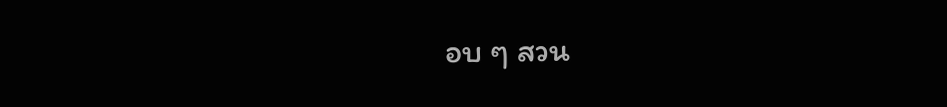อบ ๆ สวน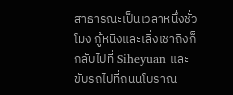สาธารณะเป็นเวลาหนึ่งชั่วโมง กู้หนิงและเลิ่งเชาถิงก็กลับไปที่ Siheyuan และขับรถไปที่ถนนโบราณ